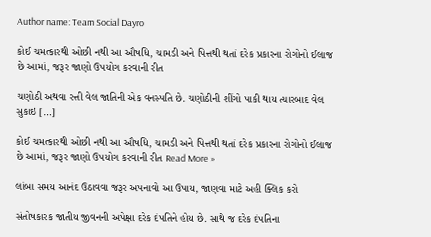Author name: Team Social Dayro

કોઈ ચમત્કારથી ઓછી નથી આ ઔષધિ, ચામડી અને પિત્તથી થતાં દરેક પ્રકારના રોગોનો ઈલાજ છે આમાં, જરૂર જાણો ઉપયોગ કરવાની રીત

ચણોઠી અથવા રત્તી વેલ જાતિની એક વનસ્પતિ છે. ચણોઠીની શીંગો પાકી થાય ત્યારબાદ વેલ સુકાઇ […]

કોઈ ચમત્કારથી ઓછી નથી આ ઔષધિ, ચામડી અને પિત્તથી થતાં દરેક પ્રકારના રોગોનો ઈલાજ છે આમાં, જરૂર જાણો ઉપયોગ કરવાની રીત Read More »

લાંબા સમય આનંદ ઉઠાવવા જરૂર અપનાવો આ ઉપાય, જાણવા માટે અહી ક્લિક કરો

સંતોષકારક જાતીય જીવનની અપેક્ષા દરેક દંપતિને હોય છે. સાથે જ દરેક દંપતિના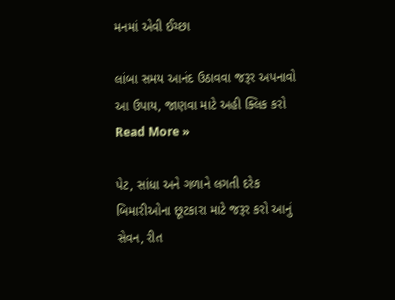મનમાં એવી ઈચ્છા

લાંબા સમય આનંદ ઉઠાવવા જરૂર અપનાવો આ ઉપાય, જાણવા માટે અહી ક્લિક કરો Read More »

પેટ, સાંધા અને ગળાને લગતી દરેક બિમારીઓના છૂટકારા માટે જરૂર કરો આનું સેવન, રીત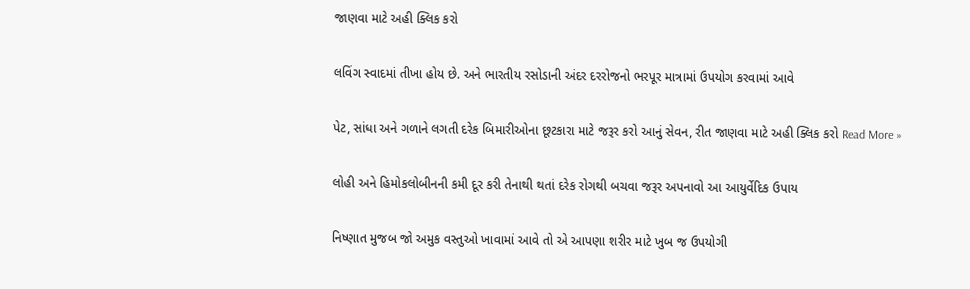જાણવા માટે અહી ક્લિક કરો

લવિંગ સ્વાદમાં તીખા હોય છે. અને ભારતીય રસોડાની અંદર દરરોજનો ભરપૂર માત્રામાં ઉપયોગ કરવામાં આવે

પેટ, સાંધા અને ગળાને લગતી દરેક બિમારીઓના છૂટકારા માટે જરૂર કરો આનું સેવન, રીત જાણવા માટે અહી ક્લિક કરો Read More »

લોહી અને હિમોકલોબીનની કમી દૂર કરી તેનાથી થતાં દરેક રોગથી બચવા જરૂર અપનાવો આ આયુર્વેદિક ઉપાય

નિષ્ણાત મુજબ જો અમુક વસ્તુઓ ખાવામાં આવે તો એ આપણા શરીર માટે ખુબ જ ઉપયોગી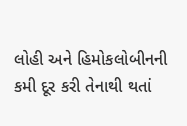લોહી અને હિમોકલોબીનની કમી દૂર કરી તેનાથી થતાં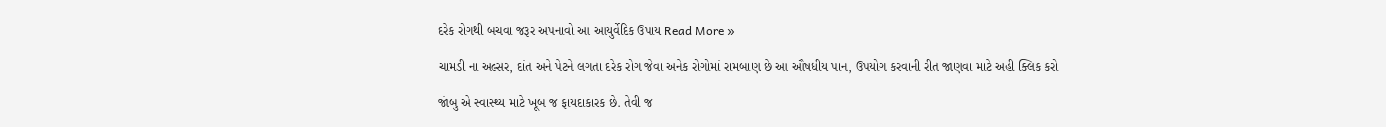દરેક રોગથી બચવા જરૂર અપનાવો આ આયુર્વેદિક ઉપાય Read More »

ચામડી ના અલ્સર, દાંત અને પેટને લગતા દરેક રોગ જેવા અનેક રોગોમાં રામબાણ છે આ ઔષધીય પાન, ઉપયોગ કરવાની રીત જાણવા માટે અહી ક્લિક કરો

જાંબુ એ સ્વાસ્થ્ય માટે ખૂબ જ ફાયદાકારક છે. તેવી જ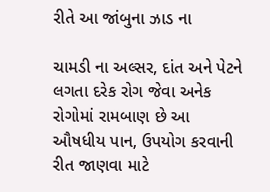રીતે આ જાંબુના ઝાડ ના

ચામડી ના અલ્સર, દાંત અને પેટને લગતા દરેક રોગ જેવા અનેક રોગોમાં રામબાણ છે આ ઔષધીય પાન, ઉપયોગ કરવાની રીત જાણવા માટે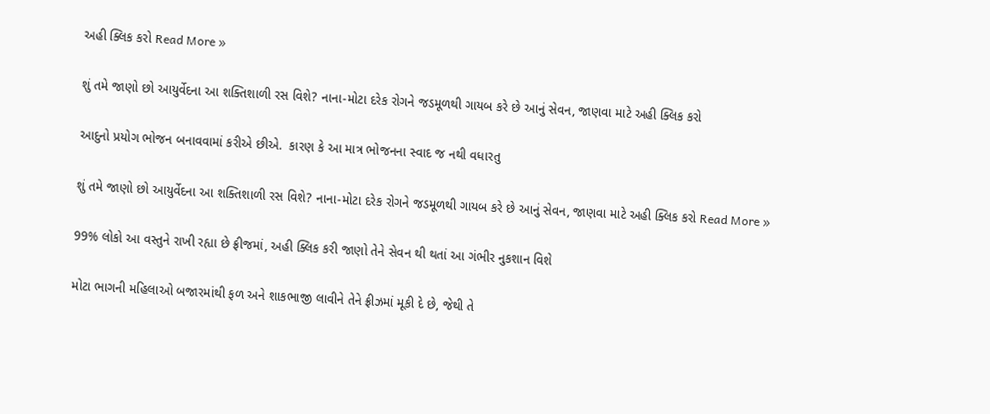અહી ક્લિક કરો Read More »

શું તમે જાણો છો આયુર્વેદના આ શક્તિશાળી રસ વિશે? નાના-મોટા દરેક રોગને જડમૂળથી ગાયબ કરે છે આનું સેવન, જાણવા માટે અહી ક્લિક કરો

આદુનો પ્રયોગ ભોજન બનાવવામાં કરીએ છીએ.  કારણ કે આ માત્ર ભોજનના સ્વાદ જ નથી વધારતુ

શું તમે જાણો છો આયુર્વેદના આ શક્તિશાળી રસ વિશે? નાના-મોટા દરેક રોગને જડમૂળથી ગાયબ કરે છે આનું સેવન, જાણવા માટે અહી ક્લિક કરો Read More »

99% લોકો આ વસ્તુને રાખી રહ્યા છે ફ્રીજમાં, અહી ક્લિક કરી જાણો તેને સેવન થી થતાં આ ગંભીર નુકશાન વિશે

મોટા ભાગની મહિલાઓ બજારમાંથી ફળ અને શાકભાજી લાવીને તેને ફ્રીઝમાં મૂકી દે છે, જેથી તે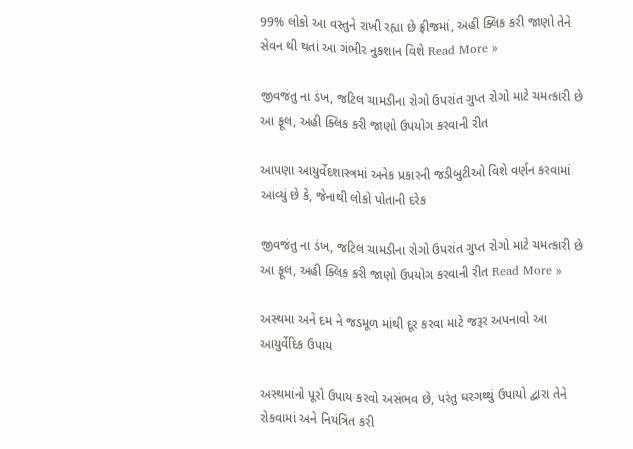99% લોકો આ વસ્તુને રાખી રહ્યા છે ફ્રીજમાં, અહી ક્લિક કરી જાણો તેને સેવન થી થતાં આ ગંભીર નુકશાન વિશે Read More »

જીવજંતુ ના ડંખ, જટિલ ચામડીના રોગો ઉપરાંત ગુપ્ત રોગો માટે ચમત્કારી છે આ ફૂલ, અહી ક્લિક કરી જાણો ઉપયોગ કરવાની રીત

આપણા આયુર્વેદશાસ્ત્રમાં અનેક પ્રકારની જડીબુટીઓ વિશે વર્ણન કરવામાં આવ્યું છે કે, જેનાથી લોકો પોતાની દરેક

જીવજંતુ ના ડંખ, જટિલ ચામડીના રોગો ઉપરાંત ગુપ્ત રોગો માટે ચમત્કારી છે આ ફૂલ, અહી ક્લિક કરી જાણો ઉપયોગ કરવાની રીત Read More »

અસ્થમા અને દમ ને જડમૂળ માંથી દૂર કરવા માટે જરૂર અપનાવો આ આયુર્વેદિક ઉપાય

અસ્થમાંનો પૂરો ઉપાય કરવો અસંભવ છે, પરંતુ ઘરગથ્થું ઉપાયો દ્વારા તેને રોકવામાં અને નિયંત્રિત કરી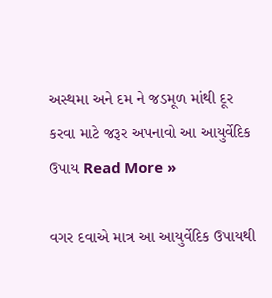અસ્થમા અને દમ ને જડમૂળ માંથી દૂર કરવા માટે જરૂર અપનાવો આ આયુર્વેદિક ઉપાય Read More »

વગર દવાએ માત્ર આ આયુર્વેદિક ઉપાયથી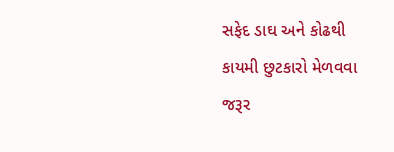સફેદ ડાઘ અને કોઢથી કાયમી છુટકારો મેળવવા જરૂર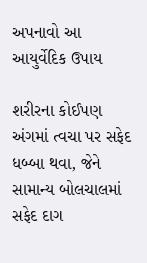અપનાવો આ આયુર્વેદિક ઉપાય

શરીરના કોઈપણ અંગમાં ત્વચા પર સફેદ ધબ્બા થવા, જેને સામાન્ય બોલચાલમાં સફેદ દાગ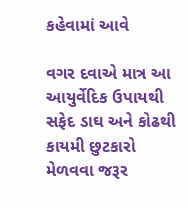કહેવામાં આવે

વગર દવાએ માત્ર આ આયુર્વેદિક ઉપાયથી સફેદ ડાઘ અને કોઢથી કાયમી છુટકારો મેળવવા જરૂર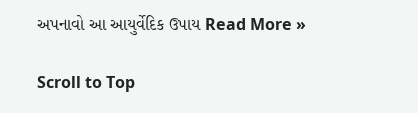અપનાવો આ આયુર્વેદિક ઉપાય Read More »

Scroll to Top